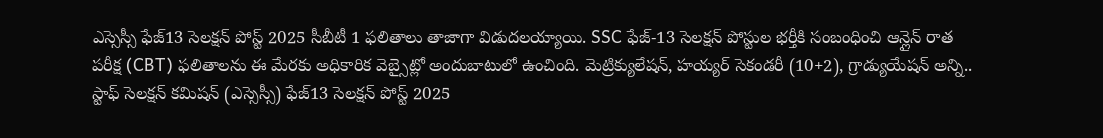ఎస్సెస్సీ ఫేజ్13 సెలక్షన్ పోస్ట్ 2025 సీబీటీ 1 ఫలితాలు తాజాగా విడుదలయ్యాయి. SSC ఫేజ్-13 సెలక్షన్ పోస్టుల భర్తీకి సంబంధించి ఆన్లైన్ రాత పరీక్ష (CBT) ఫలితాలను ఈ మేరకు అధికారిక వెబ్సైట్లో అందుబాటులో ఉంచింది. మెట్రిక్యులేషన్, హయ్యర్ సెకండరీ (10+2), గ్రాడ్యుయేషన్ అన్ని..
స్టాఫ్ సెలక్షన్ కమిషన్ (ఎస్సెస్సీ) ఫేజ్13 సెలక్షన్ పోస్ట్ 2025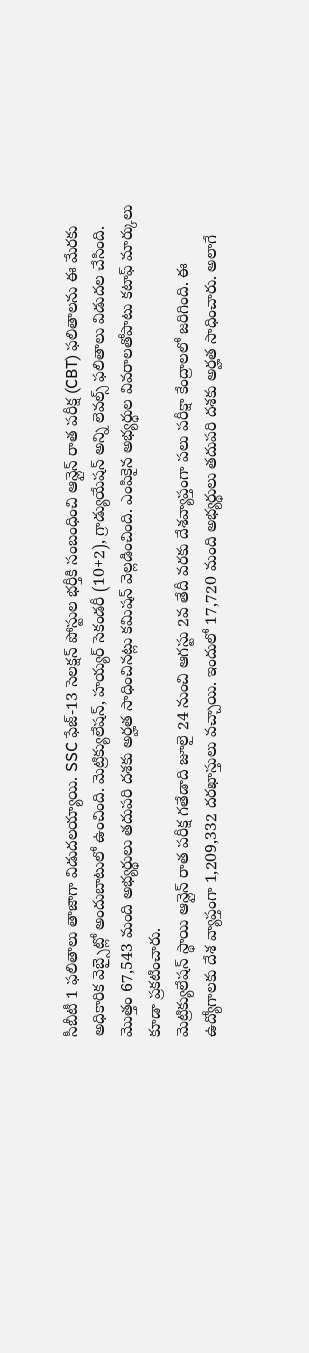సీబీటీ 1 ఫలితాలు తాజాగా విడుదలయ్యాయి. SSC ఫేజ్-13 సెలక్షన్ పోస్టుల భర్తీకి సంబంధించి ఆన్లైన్ రాత పరీక్ష (CBT) ఫలితాలను ఈ మేరకు అధికారిక వెబ్సైట్లో అందుబాటులో ఉంచింది. మెట్రిక్యులేషన్, హయ్యర్ సెకండరీ (10+2), గ్రాడ్యుయేషన్ అన్ని లెవల్స్ ఫలితాలు విడుదల చేసింది. మొత్తం 67,543 మంది అభ్యర్థులు తదుపరి దశకు అర్హత సాధించినట్లు కమిషన్ వెల్లడించింది. ఎంపికైన అభ్యర్ధుల వివరాలతోపాటు కటాఫ్ మార్కులు కూడా ప్రకటించారు.
మెట్రిక్యులేషన్ స్థాయి ఆన్లైన్ రాత పరీక్ష గతేడాది జూలై 24 నుంచి ఆగస్టు 2వ తేదీ వరకు దేశవ్యాప్తంగా పలు పరీక్షా కేంద్రాలలో జరిగింది. ఈ ఉద్యోగాలకు దేశ వ్యాప్తంగా 1,209,332 దరఖాస్తులు వచ్చాయి. ఇందులో 17,720 మంది అభ్యర్థులు తదుపరి దశకు అర్హత సాధించారు. అలాగే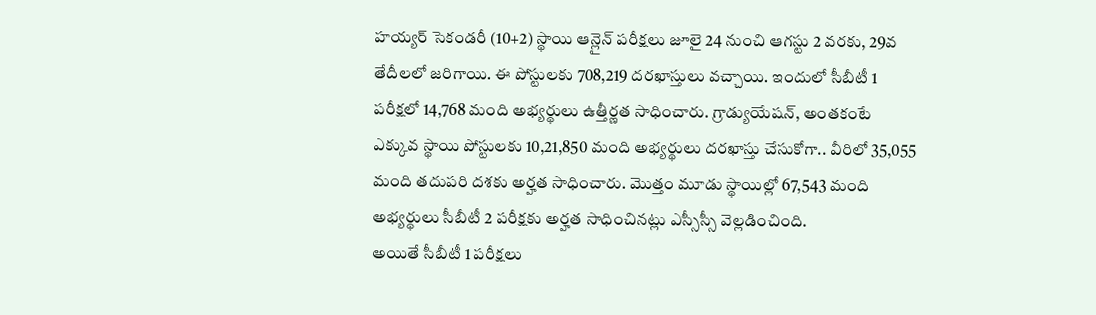హయ్యర్ సెకండరీ (10+2) స్థాయి ఆన్లైన్ పరీక్షలు జూలై 24 నుంచి ఆగస్టు 2 వరకు, 29వ తేదీలలో జరిగాయి. ఈ పోస్టులకు 708,219 దరఖాస్తులు వచ్చాయి. ఇందులో సీబీటీ 1 పరీక్షలో 14,768 మంది అభ్యర్థులు ఉత్తీర్ణత సాధించారు. గ్రాడ్యుయేషన్, అంతకంటే ఎక్కువ స్థాయి పోస్టులకు 10,21,850 మంది అభ్యర్థులు దరఖాస్తు చేసుకోగా.. వీరిలో 35,055 మంది తదుపరి దశకు అర్హత సాధించారు. మొత్తం మూడు స్థాయిల్లో 67,543 మంది అభ్యర్థులు సీబీటీ 2 పరీక్షకు అర్హత సాధించినట్లు ఎస్సీస్సీ వెల్లడించింది.
అయితే సీబీటీ 1 పరీక్షలు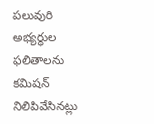పలువురి అభ్యర్ధుల ఫలితాలను కమిషన్ నిలిపివేసినట్లు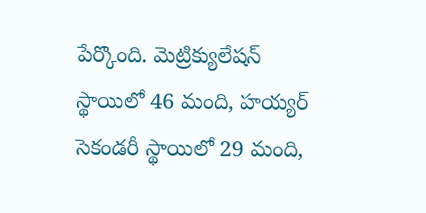పేర్కొంది. మెట్రిక్యులేషన్ స్థాయిలో 46 మంది, హయ్యర్ సెకండరీ స్థాయిలో 29 మంది,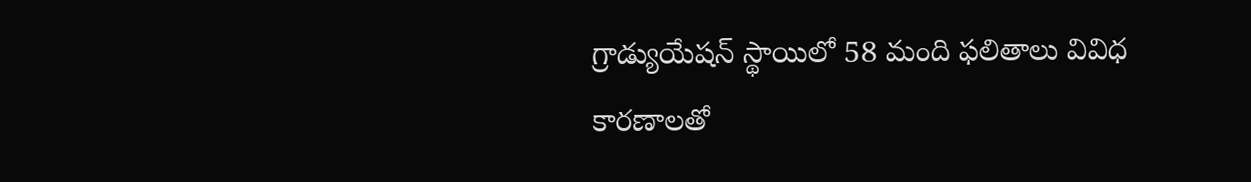గ్రాడ్యుయేషన్ స్థాయిలో 58 మంది ఫలితాలు వివిధ కారణాలతో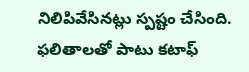నిలిపివేసినట్లు స్పష్టం చేసింది. ఫలితాలతో పాటు కటాఫ్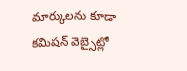మార్కులను కూడా కమిషన్ వెబ్సైట్లో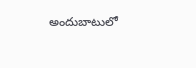అందుబాటులో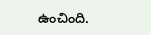ఉంచింది.